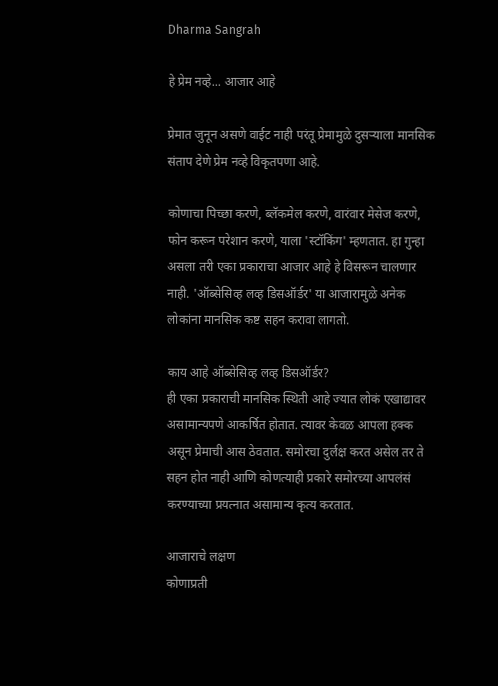Dharma Sangrah

हे प्रेम नव्हे... आजार आहे

प्रेमात जुनून असणे वाईट नाही परंतू प्रेमामुळे दुसर्‍याला मानसिक संताप देणे प्रेम नव्हे विकृतपणा आहे.

कोणाचा पिच्छा करणे, ब्लॅकमेल करणे, वारंवार मेसेज करणे, फोन करून परेशान करणे, याला 'स्टॉकिंग' म्हणतात. हा गुन्हा असला तरी एका प्रकाराचा आजार आहे हे विसरून चालणार नाही. 'ऑब्सेसिव्ह लव्ह डिसऑर्डर' या आजारामुळे अनेक लोकांना मानसिक कष्ट सहन करावा लागतो.

काय आहे ऑब्सेसिव्ह लव्ह डिसऑर्डर?
ही एका प्रकाराची मानसिक स्थिती आहे ज्यात लोकं एखाद्यावर असामान्यपणे आकर्षित होतात. त्यावर केवळ आपला हक्क असून प्रेमाची आस ठेवतात. समोरचा दुर्लक्ष करत असेल तर ते सहन होत नाही आणि कोणत्याही प्रकारे समोरच्या आपलंसं करण्याच्या प्रयत्नात असामान्य कृत्य करतात.

आजाराचे लक्षण
कोणाप्रती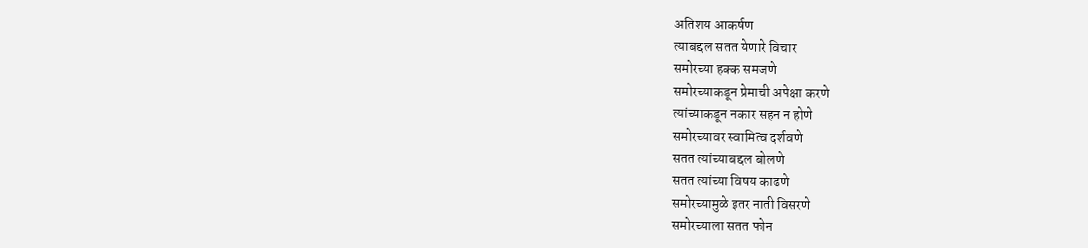अतिशय आकर्षण
त्याबद्दल सतत येणारे विचार
समोरच्या हक्क समजणे
समोरच्याकडून प्रेमाची अपेक्षा करणे
त्यांच्याकडून नकार सहन न होणे
समोरच्यावर स्वामित्व दर्शवणे
सतत त्यांच्याबद्दल बोलणे
सतत त्यांच्या विषय काढणे
समोरच्यामुळे इतर नाती विसरणे
समोरच्याला सतत फोन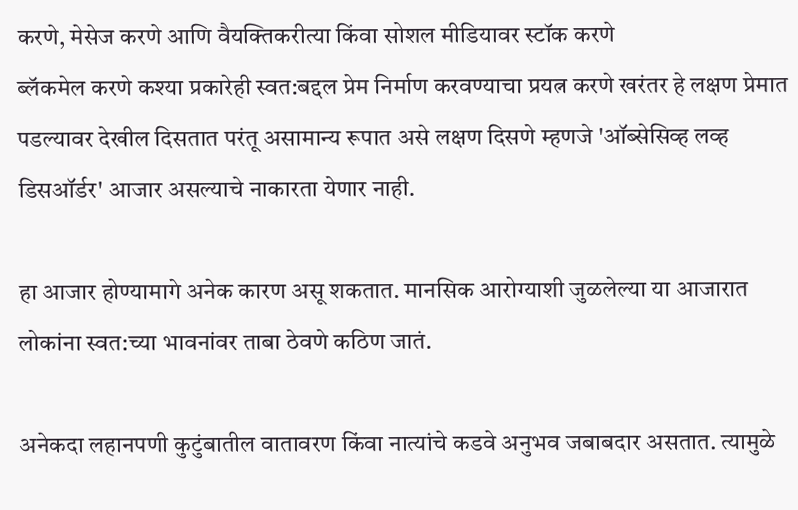करणे, मेसेज करणे आणि वैयक्तिकरीत्या किंवा सोशल मीडियावर स्टॉक करणे
ब्लॅकमेल करणे कश्या प्रकारेही स्वत:बद्दल प्रेम निर्माण करवण्याचा प्रयत्न करणे खरंतर हे लक्षण प्रेमात पडल्यावर देखील दिसतात परंतू असामान्य रूपात असे लक्षण दिसणे म्हणजे 'ऑब्सेसिव्ह लव्ह डिसऑर्डर' आजार असल्याचे नाकारता येणार नाही.

हा आजार होण्यामागे अनेक कारण असू शकतात. मानसिक आरोग्याशी जुळलेल्या या आजारात लोकांना स्वत:च्या भावनांवर ताबा ठेवणे कठिण जातं.

अनेकदा लहानपणी कुटुंबातील वातावरण किंवा नात्यांचे कडवे अनुभव जबाबदार असतात. त्यामुळे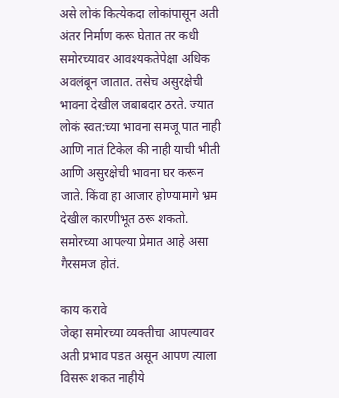असे लोकं कित्येकदा लोकांपासून अती अंतर निर्माण करू घेतात तर कधी समोरच्यावर आवश्यकतेपेक्षा अधिक अवलंबून जातात. तसेच असुरक्षेची भावना देखील जबाबदार ठरते. ज्यात लोकं स्वत:च्या भावना समजू पात नाही आणि नातं टिकेल की नाही याची भीती आणि असुरक्षेची भावना घर करून जाते. किंवा हा आजार होण्यामागे भ्रम देखील कारणीभूत ठरू शकतो. समोरच्या आपल्या प्रेमात आहे असा गैरसमज होतं.

काय करावे
जेव्हा समोरच्या व्यक्तीचा आपल्यावर अती प्रभाव पडत असून आपण त्याला विसरू शकत नाहीये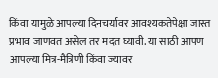किंवा यामुळे आपल्या दिनचर्यावर आवश्यकतेपेक्षा जास्त प्रभाव जाणवत असेल तर मदत घ्यावी. या साठी आपण आपल्या मित्र-मैत्रिणी किंवा ज्यावर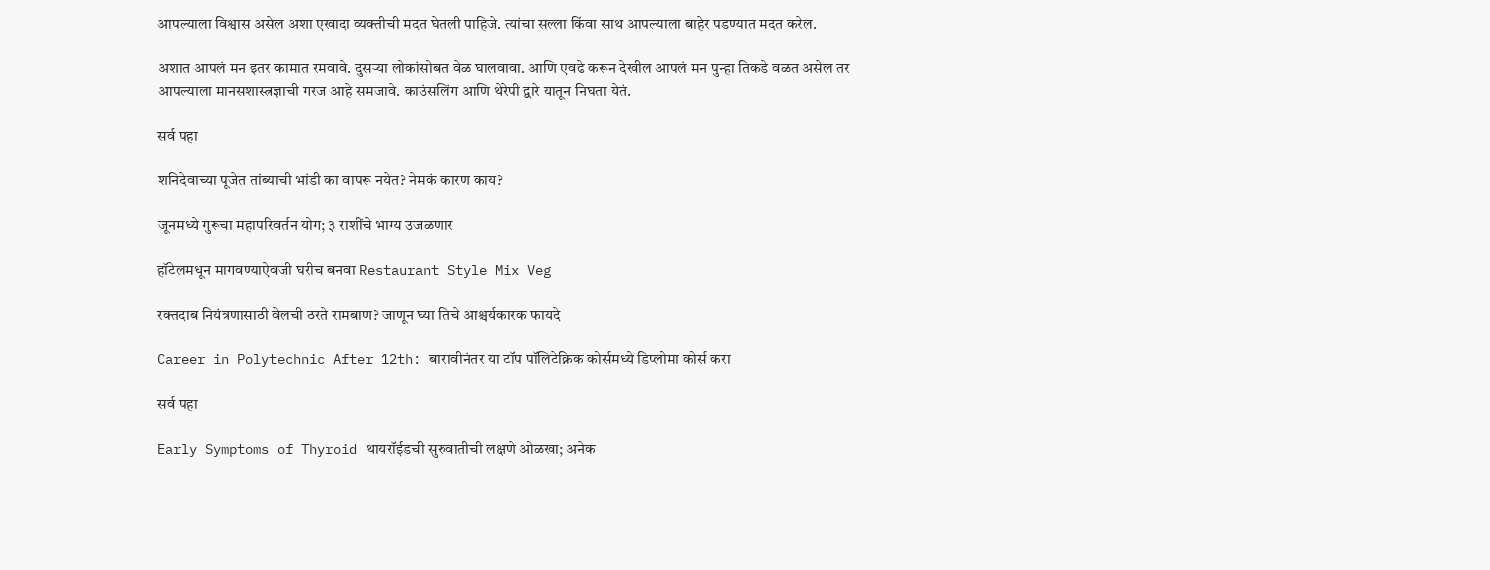आपल्याला विश्वास असेल अशा एखादा व्यक्तीची मदत घेतली पाहिजे. त्यांचा सल्ला किंवा साथ आपल्याला बाहेर पडण्यात मदत करेल.

अशात आपलं मन इतर कामात रमवावे. दुसर्‍या लोकांसोबत वेळ घालवावा. आणि एवढे करून देखील आपलं मन पुन्हा तिकडे वळत असेल तर आपल्याला मानसशास्त्रज्ञाची गरज आहे समजावे. काउंसलिंग आणि थेरेपी द्वारे यातून निघता येतं.

सर्व पहा

शनिदेवाच्या पूजेत तांब्याची भांडी का वापरू नयेत? नेमकं कारण काय?

जूनमध्ये गुरूचा महापरिवर्तन योग; ३ राशींचे भाग्य उजळणार

हॉटेलमधून मागवण्याऐवजी घरीच बनवा Restaurant Style Mix Veg

रक्तदाब नियंत्रणासाठी वेलची ठरते रामबाण? जाणून घ्या तिचे आश्चर्यकारक फायदे

Career in Polytechnic After 12th: बारावीनंतर या टॉप पॉलिटेक्निक कोर्समध्ये डिप्लोमा कोर्स करा

सर्व पहा

Early Symptoms of Thyroid थायरॉईडची सुरुवातीची लक्षणे ओळखा; अनेक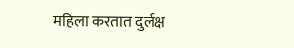महिला करतात दुर्लक्ष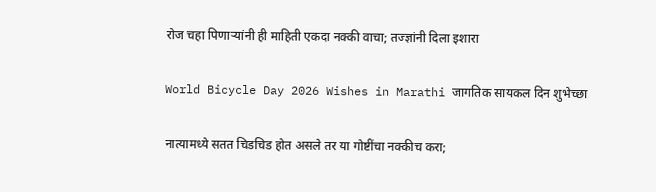रोज चहा पिणाऱ्यांनी ही माहिती एकदा नक्की वाचा; तज्ज्ञांनी दिला इशारा

World Bicycle Day 2026 Wishes in Marathi जागतिक सायकल दिन शुभेच्छा

नात्यामध्ये सतत चिडचिड होत असले तर या गोष्टींचा नक्कीच करा;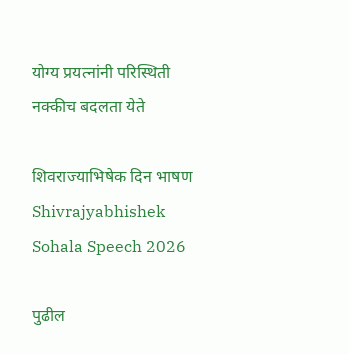योग्य प्रयत्नांनी परिस्थिती नक्कीच बदलता येते

शिवराज्याभिषेक दिन भाषण Shivrajyabhishek Sohala Speech 2026

पुढील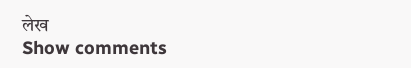लेख
Show comments